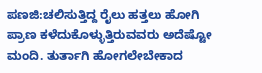ಪಣಜಿ:ಚಲಿಸುತ್ತಿದ್ದ ರೈಲು ಹತ್ತಲು ಹೋಗಿ ಪ್ರಾಣ ಕಳೆದುಕೊಳ್ಳುತ್ತಿರುವವರು ಅದೆಷ್ಟೋ ಮಂದಿ. ತುರ್ತಾಗಿ ಹೋಗಲೇಬೇಕಾದ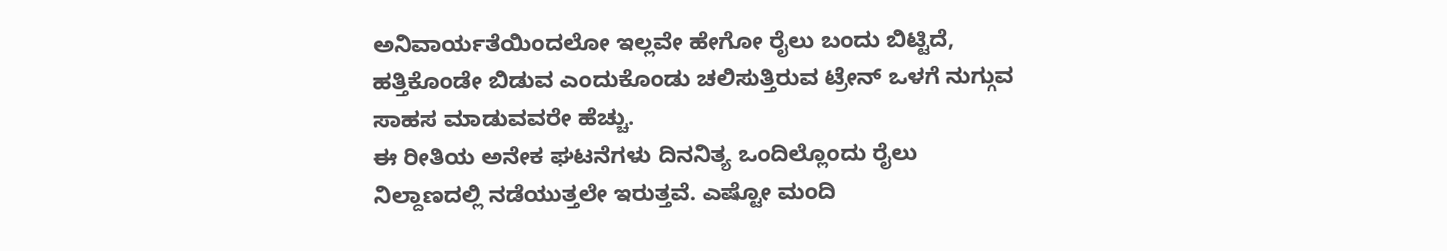ಅನಿವಾರ್ಯತೆಯಿಂದಲೋ ಇಲ್ಲವೇ ಹೇಗೋ ರೈಲು ಬಂದು ಬಿಟ್ಟಿದೆ, ಹತ್ತಿಕೊಂಡೇ ಬಿಡುವ ಎಂದುಕೊಂಡು ಚಲಿಸುತ್ತಿರುವ ಟ್ರೇನ್ ಒಳಗೆ ನುಗ್ಗುವ ಸಾಹಸ ಮಾಡುವವರೇ ಹೆಚ್ಚು.
ಈ ರೀತಿಯ ಅನೇಕ ಘಟನೆಗಳು ದಿನನಿತ್ಯ ಒಂದಿಲ್ಲೊಂದು ರೈಲು ನಿಲ್ದಾಣದಲ್ಲಿ ನಡೆಯುತ್ತಲೇ ಇರುತ್ತವೆ. ಎಷ್ಟೋ ಮಂದಿ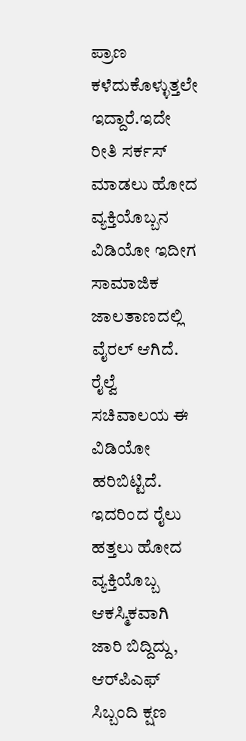ಪ್ರಾಣ ಕಳೆದುಕೊಳ್ಳುತ್ತಲೇ ಇದ್ದಾರೆ.ಇದೇ ರೀತಿ ಸರ್ಕಸ್ ಮಾಡಲು ಹೋದ ವ್ಯಕ್ತಿಯೊಬ್ಬನ ವಿಡಿಯೋ ಇದೀಗ ಸಾಮಾಜಿಕ ಜಾಲತಾಣದಲ್ಲಿ ವೈರಲ್ ಆಗಿದೆ. ರೈಲ್ವೆ ಸಚಿವಾಲಯ ಈ ವಿಡಿಯೋ ಹರಿಬಿಟ್ಟಿದೆ. ಇದರಿಂದ ರೈಲು ಹತ್ತಲು ಹೋದ ವ್ಯಕ್ತಿಯೊಬ್ಬ ಆಕಸ್ಮಿಕವಾಗಿ ಜಾರಿ ಬಿದ್ದಿದ್ದು, ಆರ್‌ಪಿಎಫ್ ಸಿಬ್ಬಂದಿ ಕ್ಷಣ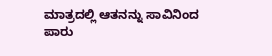ಮಾತ್ರದಲ್ಲಿ ಆತನನ್ನು ಸಾವಿನಿಂದ ಪಾರು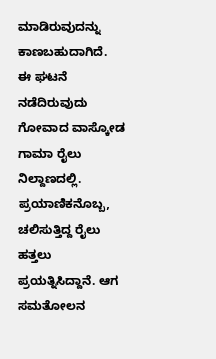ಮಾಡಿರುವುದನ್ನು ಕಾಣಬಹುದಾಗಿದೆ.
ಈ ಘಟನೆ ನಡೆದಿರುವುದು ಗೋವಾದ ವಾಸ್ಕೋಡ ಗಾಮಾ ರೈಲು ನಿಲ್ದಾಣದಲ್ಲಿ. ಪ್ರಯಾಣಿಕನೊಬ್ಬ, ಚಲಿಸುತ್ತಿದ್ದ ರೈಲು ಹತ್ತಲು ಪ್ರಯತ್ನಿಸಿದ್ದಾನೆ. ಆಗ ಸಮತೋಲನ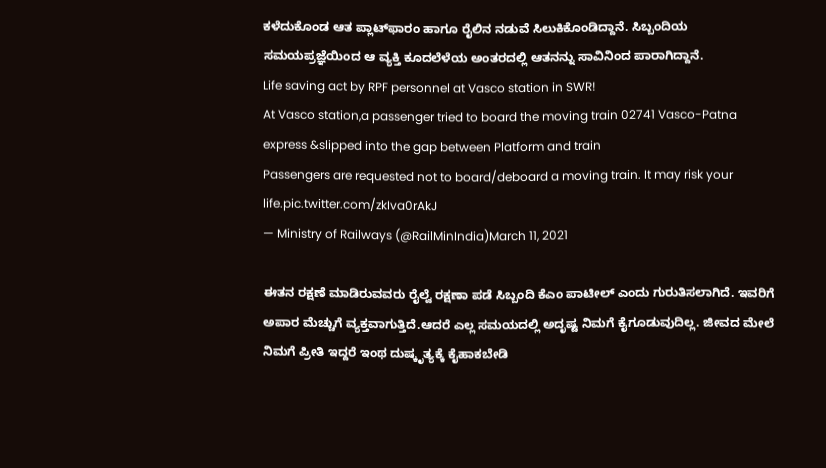ಕಳೆದುಕೊಂಡ ಆತ ಪ್ಲಾಟ್‌ಫಾರಂ ಹಾಗೂ ರೈಲಿನ ನಡುವೆ ಸಿಲುಕಿಕೊಂಡಿದ್ದಾನೆ. ಸಿಬ್ಬಂದಿಯ ಸಮಯಪ್ರಜ್ಞೆಯಿಂದ ಆ ವ್ಯಕ್ತಿ ಕೂದಲೆಳೆಯ ಅಂತರದಲ್ಲಿ ಆತನನ್ನು ಸಾವಿನಿಂದ ಪಾರಾಗಿದ್ದಾನೆ.
Life saving act by RPF personnel at Vasco station in SWR!
At Vasco station,a passenger tried to board the moving train 02741 Vasco-Patna express &slipped into the gap between Platform and train
Passengers are requested not to board/deboard a moving train. It may risk your life.pic.twitter.com/zkIva0rAkJ
— Ministry of Railways (@RailMinIndia)March 11, 2021

ಈತನ ರಕ್ಷಣೆ ಮಾಡಿರುವವರು ರೈಲ್ವೆ ರಕ್ಷಣಾ ಪಡೆ ಸಿಬ್ಬಂದಿ ಕೆಎಂ ಪಾಟೀಲ್ ಎಂದು ಗುರುತಿಸಲಾಗಿದೆ. ಇವರಿಗೆ ಅಪಾರ ಮೆಚ್ಚುಗೆ ವ್ಯಕ್ತವಾಗುತ್ತಿದೆ.ಆದರೆ ಎಲ್ಲ ಸಮಯದಲ್ಲಿ ಅದೃಷ್ಟ ನಿಮಗೆ ಕೈಗೂಡುವುದಿಲ್ಲ. ಜೀವದ ಮೇಲೆ ನಿಮಗೆ ಪ್ರೀತಿ ಇದ್ದರೆ ಇಂಥ ದುಷ್ಕೃತ್ಯಕ್ಕೆ ಕೈಹಾಕಬೇಡಿ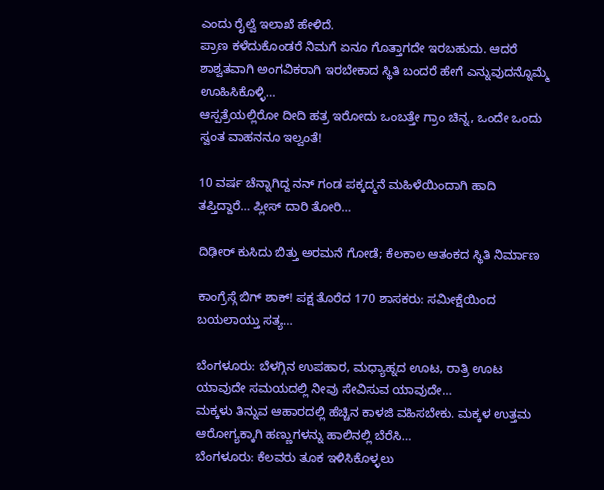ಎಂದು ರೈಲ್ವೆ ಇಲಾಖೆ ಹೇಳಿದೆ.
ಪ್ರಾಣ ಕಳೆದುಕೊಂಡರೆ ನಿಮಗೆ ಏನೂ ಗೊತ್ತಾಗದೇ ಇರಬಹುದು. ಆದರೆ ಶಾಶ್ವತವಾಗಿ ಅಂಗವಿಕರಾಗಿ ಇರಬೇಕಾದ ಸ್ಥಿತಿ ಬಂದರೆ ಹೇಗೆ ಎನ್ನುವುದನ್ನೊಮ್ಮೆ ಊಹಿಸಿಕೊಳ್ಳಿ…
ಆಸ್ಪತ್ರೆಯಲ್ಲಿರೋ ದೀದಿ ಹತ್ರ ಇರೋದು ಒಂಬತ್ತೇ ಗ್ರಾಂ ಚಿನ್ನ, ಒಂದೇ ಒಂದು ಸ್ವಂತ ವಾಹನನೂ ಇಲ್ವಂತೆ!

10 ವರ್ಷ ಚೆನ್ನಾಗಿದ್ದ ನನ್ ಗಂಡ ಪಕ್ಕದ್ಮನೆ ಮಹಿಳೆಯಿಂದಾಗಿ ಹಾದಿ ತಪ್ತಿದ್ದಾರೆ… ಪ್ಲೀಸ್ ದಾರಿ ತೋರಿ…

ದಿಢೀರ್ ಕುಸಿದು ಬಿತ್ತು ಅರಮನೆ ಗೋಡೆ; ಕೆಲಕಾಲ ಆತಂಕದ ಸ್ಥಿತಿ ನಿರ್ಮಾಣ

ಕಾಂಗ್ರೆಸ್ಗೆ ಬಿಗ್ ಶಾಕ್! ಪಕ್ಷ ತೊರೆದ 170 ಶಾಸಕರು: ಸಮೀಕ್ಷೆಯಿಂದ ಬಯಲಾಯ್ತು ಸತ್ಯ…

ಬೆಂಗಳೂರು: ಬೆಳಗ್ಗಿನ ಉಪಹಾರ, ಮಧ್ಯಾಹ್ನದ ಊಟ, ರಾತ್ರಿ ಊಟ ಯಾವುದೇ ಸಮಯದಲ್ಲಿ ನೀವು ಸೇವಿಸುವ ಯಾವುದೇ…
ಮಕ್ಕಳು ತಿನ್ನುವ ಆಹಾರದಲ್ಲಿ ಹೆಚ್ಚಿನ ಕಾಳಜಿ ವಹಿಸಬೇಕು. ಮಕ್ಕಳ ಉತ್ತಮ ಆರೋಗ್ಯಕ್ಕಾಗಿ ಹಣ್ಣುಗಳನ್ನು ಹಾಲಿನಲ್ಲಿ ಬೆರೆಸಿ…
ಬೆಂಗಳೂರು: ಕೆಲವರು ತೂಕ ಇಳಿಸಿಕೊಳ್ಳಲು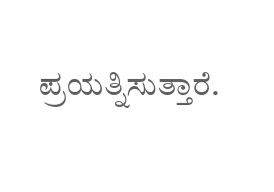ಪ್ರಯತ್ನಿಸುತ್ತಾರೆ.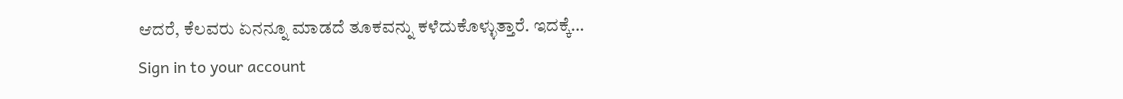ಆದರೆ, ಕೆಲವರು ಏನನ್ನೂ ಮಾಡದೆ ತೂಕವನ್ನು ಕಳೆದುಕೊಳ್ಳುತ್ತಾರೆ. ಇದಕ್ಕೆ…
Sign in to your account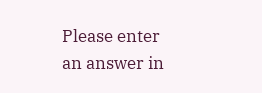Please enter an answer in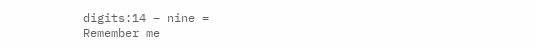digits:14 − nine =
Remember me